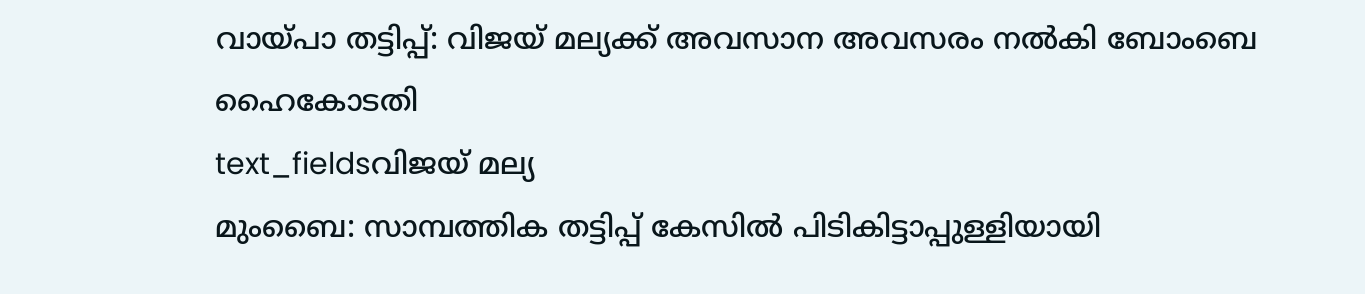വായ്പാ തട്ടിപ്പ്: വിജയ് മല്യക്ക് അവസാന അവസരം നൽകി ബോംബെ ഹൈകോടതി
text_fieldsവിജയ് മല്യ
മുംബൈ: സാമ്പത്തിക തട്ടിപ്പ് കേസിൽ പിടികിട്ടാപ്പുള്ളിയായി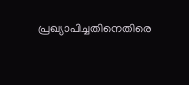പ്രഖ്യാപിച്ചതിനെതിരെ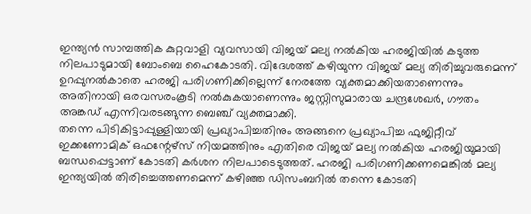ഇന്ത്യൻ സാമ്പത്തിക കുറ്റവാളി വ്യവസായി വിജയ് മല്യ നൽകിയ ഹരജിയിൽ കടുത്ത നിലപാടുമായി ബോംബെ ഹൈകോടതി. വിദേശത്ത് കഴിയുന്ന വിജയ് മല്യ തിരിച്ചുവരുമെന്ന് ഉറപ്പുനൽകാതെ ഹരജി പരിഗണിക്കില്ലെന്ന് നേരത്തേ വ്യക്തമാക്കിയതാണെന്നും അതിനായി ഒരവസരംകൂടി നൽകുകയാണെന്നും ജസ്റ്റിസുമാരായ ചന്ദ്രശേഖർ, ഗൗതം അങ്കഡ് എന്നിവരടങ്ങുന്ന ബെഞ്ച് വ്യക്തമാക്കി.
തന്നെ പിടികിട്ടാപ്പുള്ളിയായി പ്രഖ്യാപിച്ചതിനും അങ്ങനെ പ്രഖ്യാപിച്ച ഫുജിറ്റീവ് ഇക്കണോമിക് ഒഫന്റേഴ്സ് നിയമത്തിനും എതിരെ വിജയ് മല്യ നൽകിയ ഹരജിയുമായി ബന്ധപ്പെട്ടാണ് കോടതി കർശന നിലപാടെടുത്തത്. ഹരജി പരിഗണിക്കണമെങ്കിൽ മല്യ ഇന്ത്യയിൽ തിരിച്ചെത്തണമെന്ന് കഴിഞ്ഞ ഡിസംബറിൽ തന്നെ കോടതി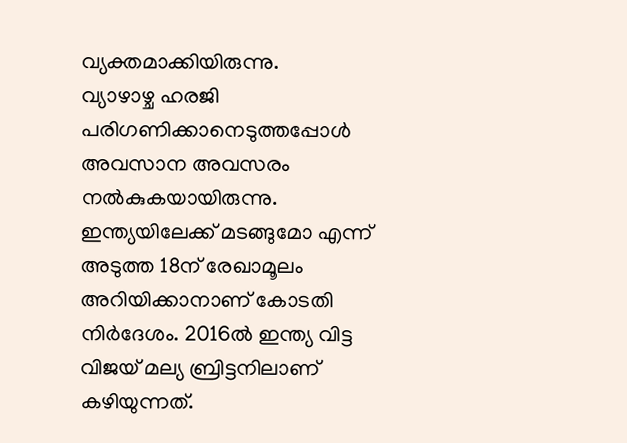വ്യക്തമാക്കിയിരുന്നു.
വ്യാഴാഴ്ച ഹരജി പരിഗണിക്കാനെടുത്തപ്പോൾ അവസാന അവസരം നൽകുകയായിരുന്നു. ഇന്ത്യയിലേക്ക് മടങ്ങുമോ എന്ന് അടുത്ത 18ന് രേഖാമൂലം അറിയിക്കാനാണ് കോടതി നിർദേശം. 2016ൽ ഇന്ത്യ വിട്ട വിജയ് മല്യ ബ്രിട്ടനിലാണ് കഴിയുന്നത്.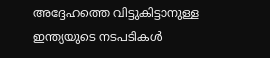അദ്ദേഹത്തെ വിട്ടുകിട്ടാനുള്ള ഇന്ത്യയുടെ നടപടികൾ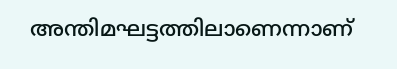അന്തിമഘട്ടത്തിലാണെന്നാണ്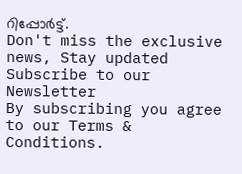റിപ്പോർട്ട്.
Don't miss the exclusive news, Stay updated
Subscribe to our Newsletter
By subscribing you agree to our Terms & Conditions.